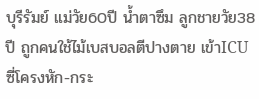บุรีรัมย์ แม่วัย60ปี น้ำตาซึม ลูกชายวัย38ปี ถูกคนใช้ไม้เบสบอลตีปางตาย เข้าICUซี่โครงหัก-กระ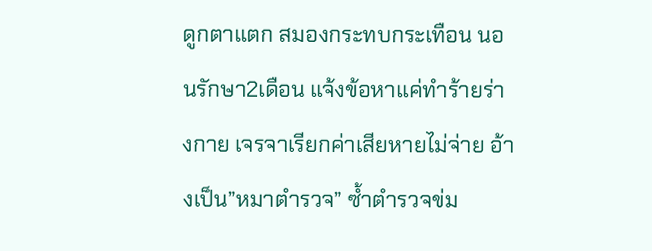ดูกตาแตก สมองกระทบกระเทือน นอนรักษา2เดือน แจ้งข้อหาแค่ทำร้ายร่างกาย เจรจาเรียกค่าเสียหายไม่จ่าย อ้างเป็น”หมาตำรวจ” ซ้ำตำรวจข่ม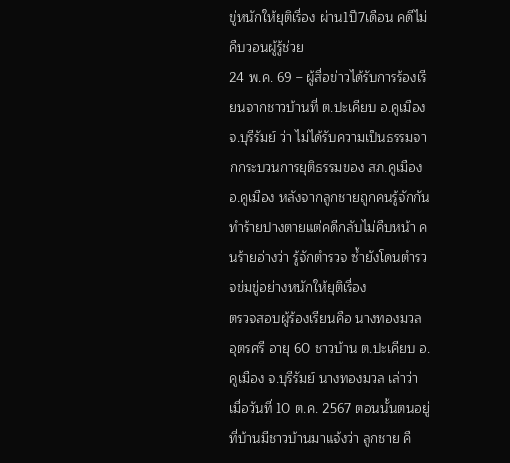ขู่หนักให้ยุติเรื่อง ผ่าน1ปี7เดือน คดีไม่คืบวอนผู้รู้ช่วย
24 พ.ค. 69 – ผู้สื่อข่าวได้รับการร้องเรียนจากชาวบ้านที่ ต.ปะเคียบ อ.คูเมือง จ.บุรีรัมย์ ว่า ไม่ได้รับความเป็นธรรมจากกระบวนการยุติธรรมของ สภ.คูเมือง อ.คูเมือง หลังจากลูกชายถูกคนรู้จักกันทำร้ายปางตายแต่คดีกลับไม่คืบหน้า คนร้ายอ่างว่า รู้จักตำรวจ ซ้ำยังโดนตำรวจข่มขู่อย่างหนักให้ยุติเรื่อง
ตรวจสอบผู้ร้องเรียนคือ นางทองมวล อุตรศรี อายุ 60 ชาวบ้าน ต.ปะเคียบ อ.คูเมือง จ.บุรีรัมย์ นางทองมวล เล่าว่า เมื่อวันที่ 10 ต.ค. 2567 ตอนนั้นตนอยู่ที่บ้านมีชาวบ้านมาแจ้งว่า ลูกชาย คื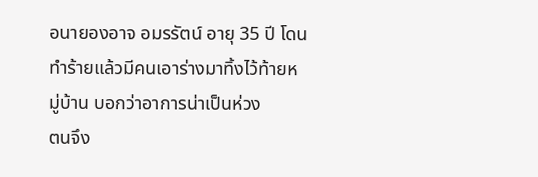อนายองอาจ อมรรัตน์ อายุ 35 ปี โดนทำร้ายแล้วมีคนเอาร่างมาทิ้งไว้ท้ายหมู่บ้าน บอกว่าอาการน่าเป็นห่วง
ตนจึง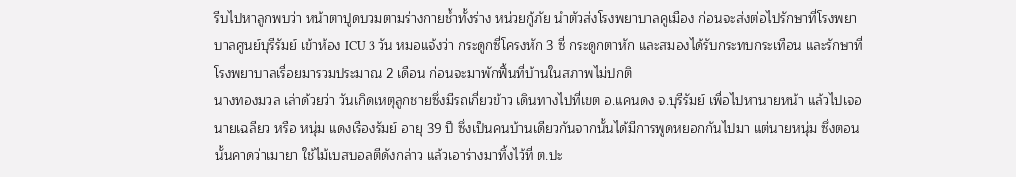รีบไปหาลูกพบว่า หน้าตาปูดบวมตามร่างกายช้ำทั้งร่าง หน่วยกู้ภัย นำตัวส่งโรงพยาบาลคูเมือง ก่อนจะส่งต่อไปรักษาที่โรงพยาบาลศูนย์บุรีรัมย์ เข้าห้อง ICU 3 วัน หมอแจ้งว่า กระดูกซี่โครงหัก 3 ซี่ กระดูกตาหัก และสมองได้รับกระทบกระเทือน และรักษาที่โรงพยาบาลเรื่อยมารวมประมาณ 2 เดือน ก่อนจะมาพักฟื้นที่บ้านในสภาพไม่ปกติ
นางทองมวล เล่าด้วยว่า วันเกิดเหตุลูกชายซึ่งมีรถเกี่ยวข้าว เดินทางไปที่เขต อ.แคนดง จ.บุรีรัมย์ เพื่อไปหานายหน้า แล้วไปเจอ นายเฉลียว หรือ หนุ่ม แดงเรืองรัมย์ อายุ 39 ปี ซึ่งเป็นคนบ้านเดียวกันจากนั้นได้มีการพูดหยอกกันไปมา แต่นายหนุ่ม ซึ่งตอนนั้นคาดว่าเมายา ใช้ไม้เบสบอลตีดังกล่าว แล้วเอาร่างมาทิ้งไว้ที่ ต.ปะ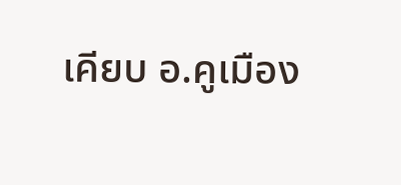เคียบ อ.คูเมือง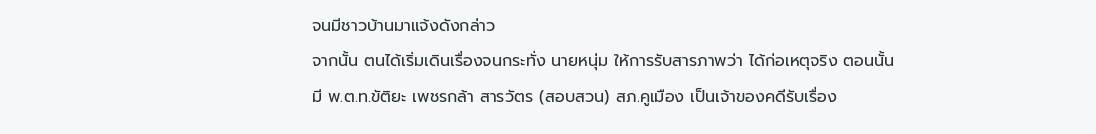จนมีชาวบ้านมาแจ้งดังกล่าว
จากนั้น ตนได้เริ่มเดินเรื่องจนกระทั่ง นายหนุ่ม ให้การรับสารภาพว่า ได้ก่อเหตุจริง ตอนนั้นมี พ.ต.ท.ขัติยะ เพชรกล้า สารวัตร (สอบสวน) สภ.คูเมือง เป็นเจ้าของคดีรับเรื่อง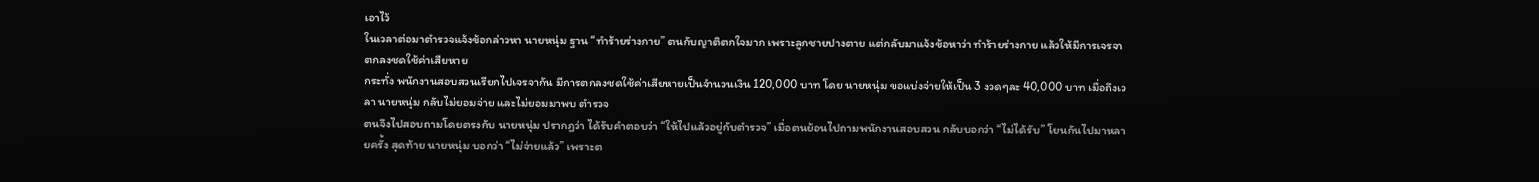เอาไว้
ในเวลาต่อมาตำรวจแจ้งข้อกล่าวหา นายหนุ่ม ฐาน “ทำร้ายร่างกาย” ตนกับญาติตกใจมาก เพราะลูกชายปางตาย แต่กลับมาแจ้งข้อหาว่า ทำร้ายร่างกาย แล้วให้มีการเจรจาตกลงชดใช้ค่าเสียหาย
กระทั่ง พนักงานสอบสวนเรียกไปเจรจากัน มีการตกลงชดใช้ค่าเสียหายเป็นจำนวนเงิน 120,000 บาท โดย นายหนุ่ม ขอแบ่งจ่ายให้เป็น 3 งวดๆละ 40,000 บาท เมื่อถึงเวลา นายหนุ่ม กลับไม่ยอมจ่าย และไม่ยอมมาพบ ตำรวจ
ตนจึงไปสอบถามโดยตรงกับ นายหนุ่ม ปรากฎว่า ได้รับคำตอบว่า “ให้ไปแล้วอยู่กับตำรวจ” เมื่อตนย้อนไปถามพนักงานสอบสวน กลับบอกว่า “ไม่ได้รับ” โยนกันไปมาหลายครั้ง สุดท้าย นายหนุ่ม บอกว่า “ไม่จ่ายแล้ว” เพราะต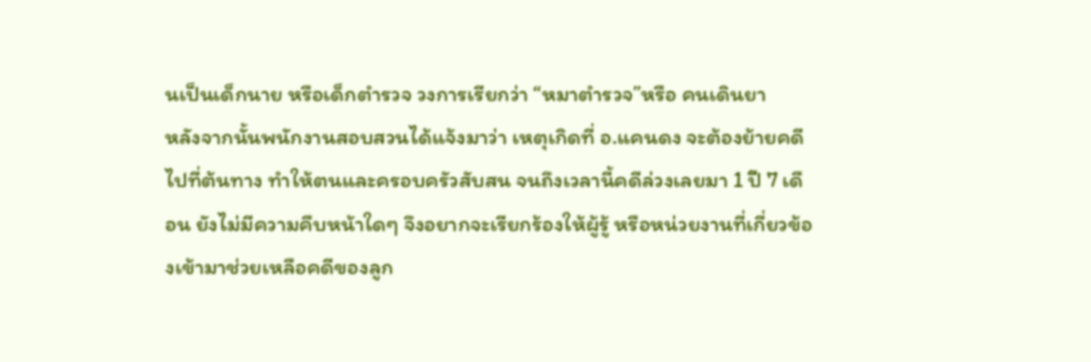นเป็นเด็กนาย หรือเด็กตำรวจ วงการเรียกว่า “หมาตำรวจ”หรือ คนเดินยา
หลังจากนั้นพนักงานสอบสวนได้แจ้งมาว่า เหตุเกิดที่ อ.แคนดง จะต้องย้ายคดีไปที่ต้นทาง ทำให้ตนและครอบครัวสับสน จนถึงเวลานี้คดีล่วงเลยมา 1 ปี 7 เดือน ยังไม่มีความคืบหน้าใดๆ จึงอยากจะเรียกร้องให้ผู้รู้ หรือหน่วยงานที่เกี่ยวข้องเข้ามาช่วยเหลือคดีของลูก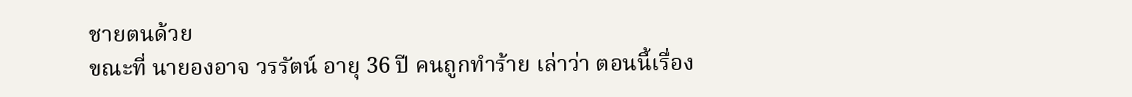ชายตนด้วย
ขณะที่ นายองอาจ วรรัตน์ อายุ 36 ปี คนถูกทำร้าย เล่าว่า ตอนนี้เรื่อง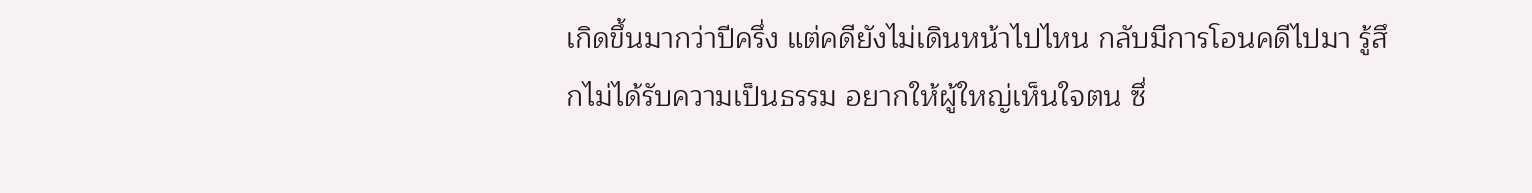เกิดขึ้นมากว่าปีครึ่ง แต่คดียังไม่เดินหน้าไปไหน กลับมีการโอนคดีไปมา รู้สึกไม่ได้รับความเป็นธรรม อยากให้ผู้ใหญ่เห็นใจตน ซึ่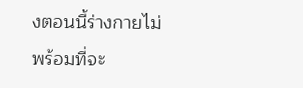งตอนนี้ร่างกายไม่พร้อมที่จะ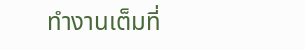ทำงานเต็มที่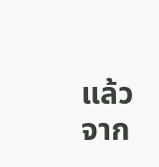แล้ว จาก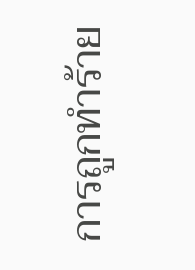การถูกทำร้าย